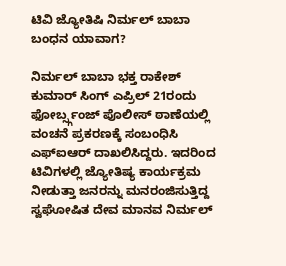ಟಿವಿ ಜ್ಯೋತಿಷಿ ನಿರ್ಮಲ್ ಬಾಬಾ ಬಂಧನ ಯಾವಾಗ?

ನಿರ್ಮಲ್ ಬಾಬಾ ಭಕ್ತ ರಾಕೇಶ್ ಕುಮಾರ್ ಸಿಂಗ್ ಎಪ್ರಿಲ್ 21ರಂದು ಫೋರ್ಬ್ಸ್ಗಂಜ್ ಪೊಲೀಸ್ ಠಾಣೆಯಲ್ಲಿ ವಂಚನೆ ಪ್ರಕರಣಕ್ಕೆ ಸಂಬಂಧಿಸಿ ಎಫ್ಐಆರ್ ದಾಖಲಿಸಿದ್ದರು. ಇದರಿಂದ ಟಿವಿಗಳಲ್ಲಿ ಜ್ಯೋತಿಷ್ಯ ಕಾರ್ಯಕ್ರಮ ನೀಡುತ್ತಾ ಜನರನ್ನು ಮನರಂಜಿಸುತ್ತಿದ್ದ ಸ್ವಘೋಷಿತ ದೇವ ಮಾನವ ನಿರ್ಮಲ್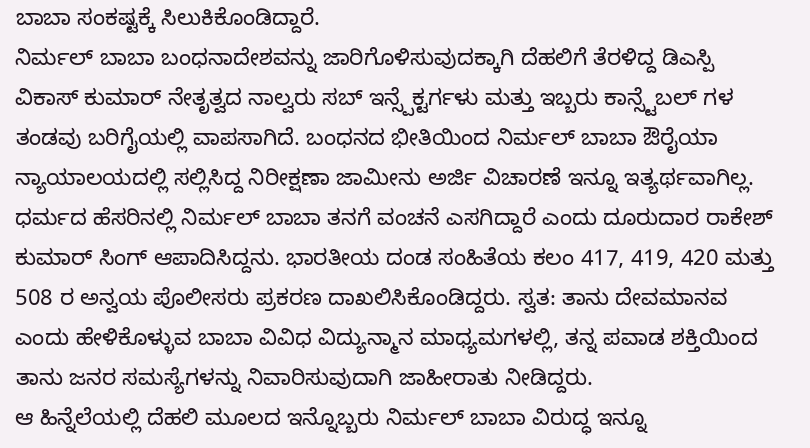ಬಾಬಾ ಸಂಕಷ್ಟಕ್ಕೆ ಸಿಲುಕಿಕೊಂಡಿದ್ದಾರೆ.
ನಿರ್ಮಲ್ ಬಾಬಾ ಬಂಧನಾದೇಶವನ್ನು ಜಾರಿಗೊಳಿಸುವುದಕ್ಕಾಗಿ ದೆಹಲಿಗೆ ತೆರಳಿದ್ದ ಡಿಎಸ್ಪಿ ವಿಕಾಸ್ ಕುಮಾರ್ ನೇತೃತ್ವದ ನಾಲ್ವರು ಸಬ್ ಇನ್ಸ್ಪೆಕ್ಟರ್ಗಳು ಮತ್ತು ಇಬ್ಬರು ಕಾನ್ಸ್ಟೆಬಲ್ ಗಳ ತಂಡವು ಬರಿಗೈಯಲ್ಲಿ ವಾಪಸಾಗಿದೆ. ಬಂಧನದ ಭೀತಿಯಿಂದ ನಿರ್ಮಲ್ ಬಾಬಾ ಔರೈಯಾ ನ್ಯಾಯಾಲಯದಲ್ಲಿ ಸಲ್ಲಿಸಿದ್ದ ನಿರೀಕ್ಷಣಾ ಜಾಮೀನು ಅರ್ಜಿ ವಿಚಾರಣೆ ಇನ್ನೂ ಇತ್ಯರ್ಥವಾಗಿಲ್ಲ.
ಧರ್ಮದ ಹೆಸರಿನಲ್ಲಿ ನಿರ್ಮಲ್ ಬಾಬಾ ತನಗೆ ವಂಚನೆ ಎಸಗಿದ್ದಾರೆ ಎಂದು ದೂರುದಾರ ರಾಕೇಶ್ ಕುಮಾರ್ ಸಿಂಗ್ ಆಪಾದಿಸಿದ್ದನು. ಭಾರತೀಯ ದಂಡ ಸಂಹಿತೆಯ ಕಲಂ 417, 419, 420 ಮತ್ತು 508 ರ ಅನ್ವಯ ಪೊಲೀಸರು ಪ್ರಕರಣ ದಾಖಲಿಸಿಕೊಂಡಿದ್ದರು. ಸ್ವತ: ತಾನು ದೇವಮಾನವ ಎಂದು ಹೇಳಿಕೊಳ್ಳುವ ಬಾಬಾ ವಿವಿಧ ವಿದ್ಯುನ್ಮಾನ ಮಾಧ್ಯಮಗಳಲ್ಲಿ, ತನ್ನ ಪವಾಡ ಶಕ್ತಿಯಿಂದ ತಾನು ಜನರ ಸಮಸ್ಯೆಗಳನ್ನು ನಿವಾರಿಸುವುದಾಗಿ ಜಾಹೀರಾತು ನೀಡಿದ್ದರು.
ಆ ಹಿನ್ನೆಲೆಯಲ್ಲಿ ದೆಹಲಿ ಮೂಲದ ಇನ್ನೊಬ್ಬರು ನಿರ್ಮಲ್ ಬಾಬಾ ವಿರುದ್ಧ ಇನ್ನೂ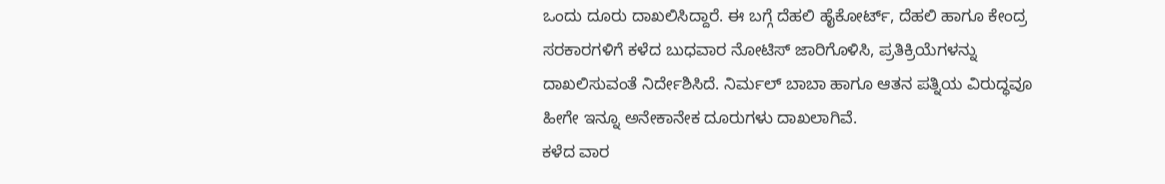ಒಂದು ದೂರು ದಾಖಲಿಸಿದ್ದಾರೆ. ಈ ಬಗ್ಗೆ ದೆಹಲಿ ಹೈಕೋರ್ಟ್, ದೆಹಲಿ ಹಾಗೂ ಕೇಂದ್ರ ಸರಕಾರಗಳಿಗೆ ಕಳೆದ ಬುಧವಾರ ನೋಟಿಸ್ ಜಾರಿಗೊಳಿಸಿ, ಪ್ರತಿಕ್ರಿಯೆಗಳನ್ನು ದಾಖಲಿಸುವಂತೆ ನಿರ್ದೇಶಿಸಿದೆ. ನಿರ್ಮಲ್ ಬಾಬಾ ಹಾಗೂ ಆತನ ಪತ್ನಿಯ ವಿರುದ್ಧವೂ ಹೀಗೇ ಇನ್ನೂ ಅನೇಕಾನೇಕ ದೂರುಗಳು ದಾಖಲಾಗಿವೆ.
ಕಳೆದ ವಾರ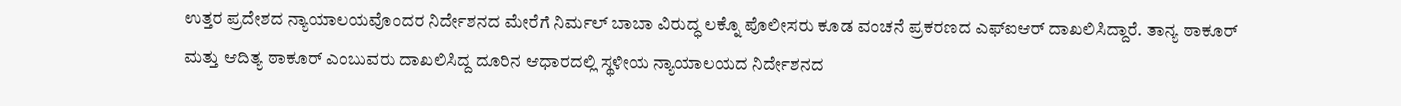ಉತ್ತರ ಪ್ರದೇಶದ ನ್ಯಾಯಾಲಯವೊಂದರ ನಿರ್ದೇಶನದ ಮೇರೆಗೆ ನಿರ್ಮಲ್ ಬಾಬಾ ವಿರುದ್ಧ ಲಕ್ನೊ ಪೊಲೀಸರು ಕೂಡ ವಂಚನೆ ಪ್ರಕರಣದ ಎಫ್ಐಆರ್ ದಾಖಲಿಸಿದ್ದಾರೆ. ತಾನ್ಯ ಠಾಕೂರ್ ಮತ್ತು ಆದಿತ್ಯ ಠಾಕೂರ್ ಎಂಬುವರು ದಾಖಲಿಸಿದ್ದ ದೂರಿನ ಆಧಾರದಲ್ಲಿ ಸ್ಥಳೀಯ ನ್ಯಾಯಾಲಯದ ನಿರ್ದೇಶನದ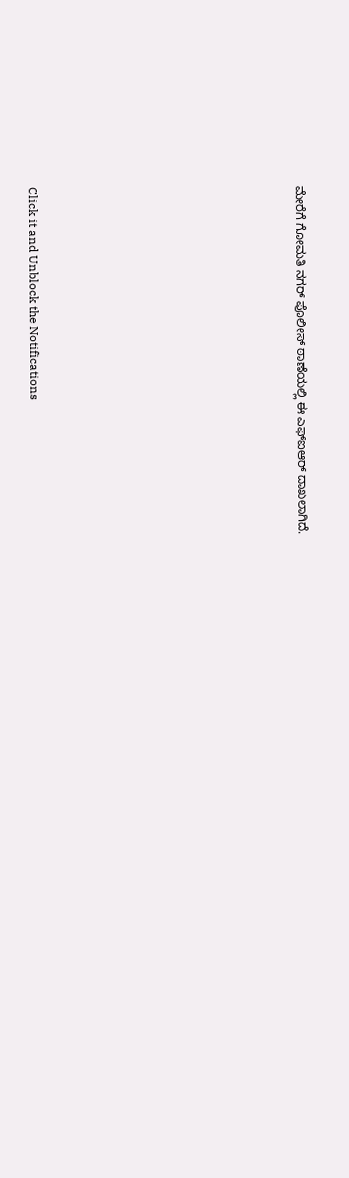ಮೇರೆಗೆ ಗೋಮತಿ ನಗರ್ ಪೊಲೀಸ್ ಠಾಣೆಯಲ್ಲಿ ಈ ಎಫ್ಐಆರ್ ದಾಖಲಾಗಿದೆ.












Click it and Unblock the Notifications